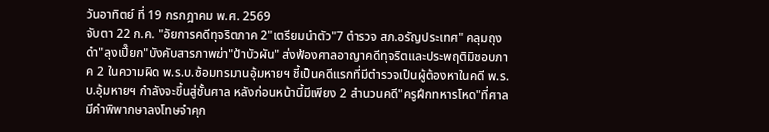วันอาทิตย์ ที่ 19 กรกฎาคม พ.ศ. 2569
จับตา 22 ก.ค. "อัยการคดีทุจริตภาค 2"เตรียมนำตัว"7 ตำรวจ สภ.อรัญประเทศ" คลุมถุงดำ"ลุงเปี๊ยก"บังคับสารภาพฆ่า"ป้าบัวผัน" ส่งฟ้องศาลอาญาคดีทุจริตและประพฤติมิชอบภาค 2 ในความผิด พ.ร.บ.ซ้อมทรมานอุ้มหายฯ ชี้เป็นคดีแรกที่มีตำรวจเป็นผู้ต้องหาในคดี พ.ร.บ.อุ้มหายฯ กำลังจะขึ้นสู่ชั้นศาล หลังก่อนหน้านี้มีเพียง 2 สำนวนคดี"ครูฝึกทหารโหด"ที่ศาลมีคำพิพากษาลงโทษจำคุก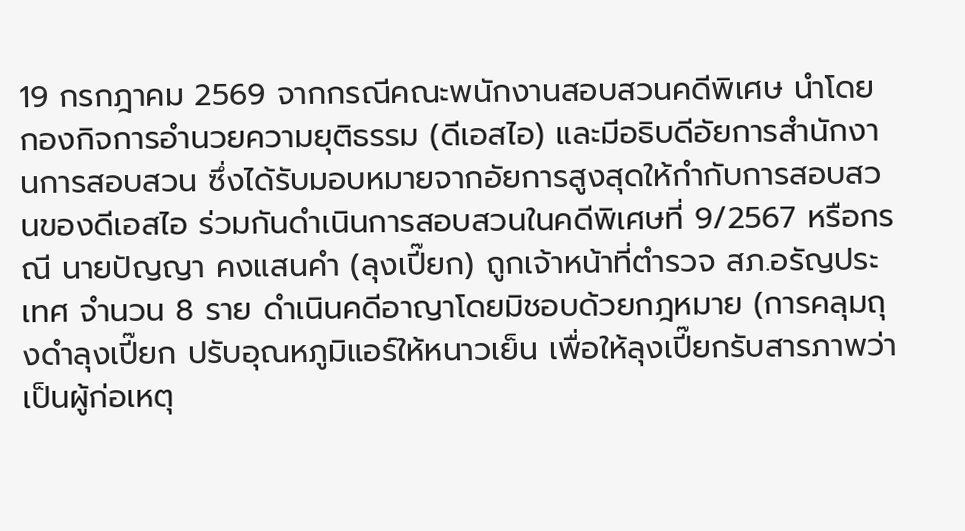19 กรกฎาคม 2569 จากกรณีคณะพนักงานสอบสวนคดีพิเศษ นำโดย กองกิจการอำนวยความยุติธรรม (ดีเอสไอ) และมีอธิบดีอัยการสำนักงานการสอบสวน ซึ่งได้รับมอบหมายจากอัยการสูงสุดให้กำกับการสอบสวนของดีเอสไอ ร่วมกันดำเนินการสอบสวนในคดีพิเศษที่ 9/2567 หรือกรณี นายปัญญา คงแสนคำ (ลุงเปี๊ยก) ถูกเจ้าหน้าที่ตำรวจ สภ.อรัญประเทศ จำนวน 8 ราย ดำเนินคดีอาญาโดยมิชอบด้วยกฎหมาย (การคลุมถุงดำลุงเปี๊ยก ปรับอุณหภูมิแอร์ให้หนาวเย็น เพื่อให้ลุงเปี๊ยกรับสารภาพว่าเป็นผู้ก่อเหตุ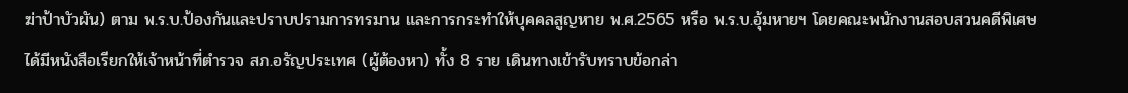ฆ่าป้าบัวผัน) ตาม พ.ร.บ.ป้องกันและปราบปรามการทรมาน และการกระทำให้บุคคลสูญหาย พ.ศ.2565 หรือ พ.ร.บ.อุ้มหายฯ โดยคณะพนักงานสอบสวนคดีพิเศษ ได้มีหนังสือเรียกให้เจ้าหน้าที่ตำรวจ สภ.อรัญประเทศ (ผู้ต้องหา) ทั้ง 8 ราย เดินทางเข้ารับทราบข้อกล่า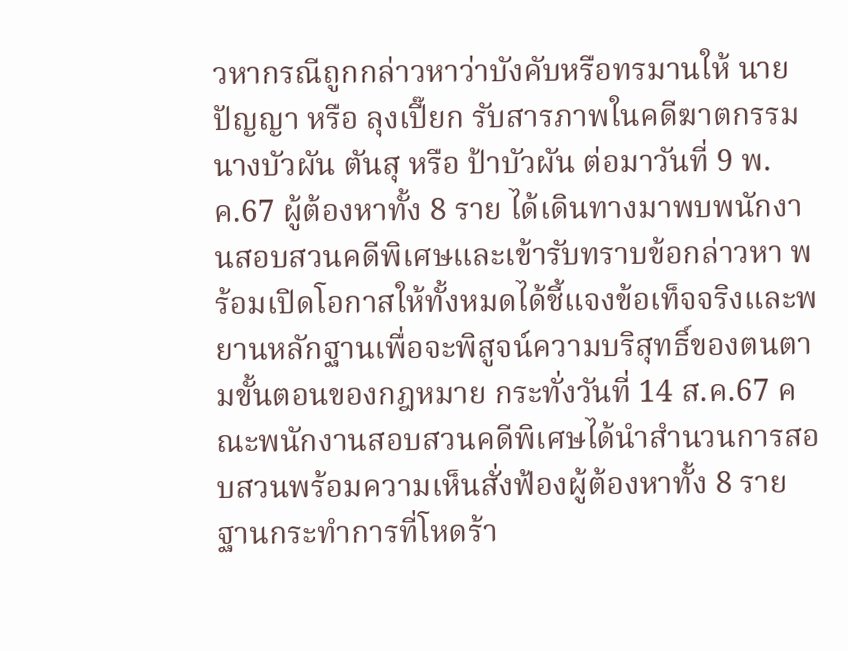วหากรณีถูกกล่าวหาว่าบังคับหรือทรมานให้ นายปัญญา หรือ ลุงเปี๊ยก รับสารภาพในคดีฆาตกรรม นางบัวผัน ตันสุ หรือ ป้าบัวผัน ต่อมาวันที่ 9 พ.ค.67 ผู้ต้องหาทั้ง 8 ราย ได้เดินทางมาพบพนักงานสอบสวนคดีพิเศษและเข้ารับทราบข้อกล่าวหา พร้อมเปิดโอกาสให้ทั้งหมดได้ชี้แจงข้อเท็จจริงและพยานหลักฐานเพื่อจะพิสูจน์ความบริสุทธิ์ของตนตามขั้นตอนของกฎหมาย กระทั่งวันที่ 14 ส.ค.67 คณะพนักงานสอบสวนคดีพิเศษได้นำสำนวนการสอบสวนพร้อมความเห็นสั่งฟ้องผู้ต้องหาทั้ง 8 ราย ฐานกระทำการที่โหดร้า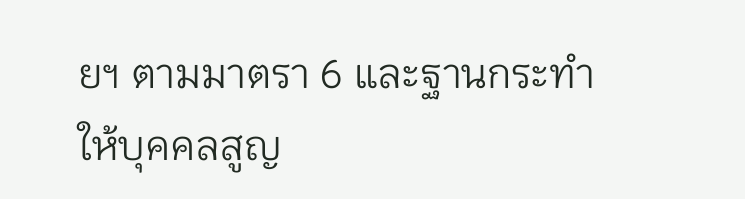ยฯ ตามมาตรา 6 และฐานกระทำให้บุคคลสูญ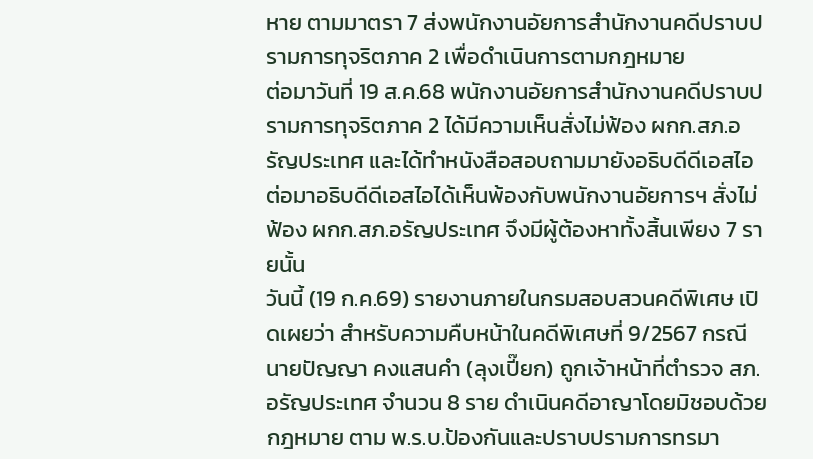หาย ตามมาตรา 7 ส่งพนักงานอัยการสำนักงานคดีปราบปรามการทุจริตภาค 2 เพื่อดำเนินการตามกฎหมาย
ต่อมาวันที่ 19 ส.ค.68 พนักงานอัยการสำนักงานคดีปราบปรามการทุจริตภาค 2 ได้มีความเห็นสั่งไม่ฟ้อง ผกก.สภ.อรัญประเทศ และได้ทำหนังสือสอบถามมายังอธิบดีดีเอสไอ ต่อมาอธิบดีดีเอสไอได้เห็นพ้องกับพนักงานอัยการฯ สั่งไม่ฟ้อง ผกก.สภ.อรัญประเทศ จึงมีผู้ต้องหาทั้งสิ้นเพียง 7 รายนั้น
วันนี้ (19 ก.ค.69) รายงานภายในกรมสอบสวนคดีพิเศษ เปิดเผยว่า สำหรับความคืบหน้าในคดีพิเศษที่ 9/2567 กรณี นายปัญญา คงแสนคำ (ลุงเปี๊ยก) ถูกเจ้าหน้าที่ตำรวจ สภ.อรัญประเทศ จำนวน 8 ราย ดำเนินคดีอาญาโดยมิชอบด้วยกฎหมาย ตาม พ.ร.บ.ป้องกันและปราบปรามการทรมา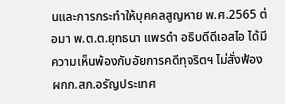นและการกระทำให้บุคคลสูญหาย พ.ศ.2565 ต่อมา พ.ต.ต.ยุทธนา แพรดำ อธิบดีดีเอสไอ ได้มีความเห็นพ้องกับอัยการคดีทุจริตฯ ไม่สั่งฟ้อง ผกก.สภ.อรัญประเทศ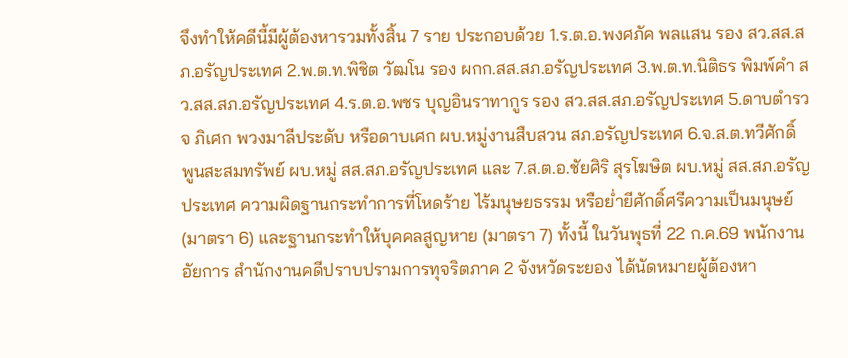จึงทำให้คดีนี้มีผู้ต้องหารวมทั้งสิ้น 7 ราย ประกอบด้วย 1.ร.ต.อ.พงศภัค พลแสน รอง สว.สส.สภ.อรัญประเทศ 2.พ.ต.ท.พิชิต วัฒโน รอง ผกก.สส.สภ.อรัญประเทศ 3.พ.ต.ท.นิติธร พิมพ์คำ สว.สส.สภ.อรัญประเทศ 4.ร.ต.อ.พชร บุญอินราทากูร รอง สว.สส.สภ.อรัญประเทศ 5.ดาบตำรวจ ภิเศก พวงมาลีประดับ หรือดาบเศก ผบ.หมู่งานสืบสวน สภ.อรัญประเทศ 6.จ.ส.ต.ทวีศักดิ์ พูนสะสมทรัพย์ ผบ.หมู่ สส.สภ.อรัญประเทศ และ 7.ส.ต.อ.ชัยศิริ สุรโฆษิต ผบ.หมู่ สส.สภ.อรัญประเทศ ความผิดฐานกระทำการที่โหดร้าย ไร้มนุษยธรรม หรือย่ำยีศักดิ์ศรีความเป็นมนุษย์ (มาตรา 6) และฐานกระทำให้บุคคลสูญหาย (มาตรา 7) ทั้งนี้ ในวันพุธที่ 22 ก.ค.69 พนักงานอัยการ สำนักงานคดีปราบปรามการทุจริตภาค 2 จังหวัดระยอง ได้นัดหมายผู้ต้องหา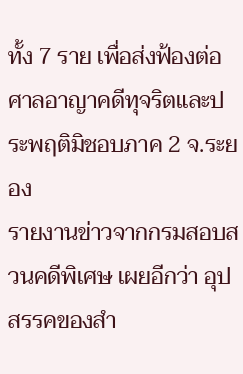ทั้ง 7 ราย เพื่อส่งฟ้องต่อศาลอาญาคดีทุจริตและประพฤติมิชอบภาค 2 จ.ระยอง
รายงานข่าวจากกรมสอบสวนคดีพิเศษ เผยอีกว่า อุปสรรคของสำ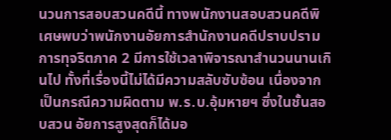นวนการสอบสวนคดีนี้ ทางพนักงานสอบสวนคดีพิเศษพบว่าพนักงานอัยการสำนักงานคดีปราบปรามการทุจริตภาค 2 มีการใช้เวลาพิจารณาสำนวนนานเกินไป ทั้งที่เรื่องนี้ไม่ได้มีความสลับซับซ้อน เนื่องจากเป็นกรณีความผิดตาม พ.ร.บ.อุ้มหายฯ ซึ่งในชั้นสอบสวน อัยการสูงสุดก็ได้มอ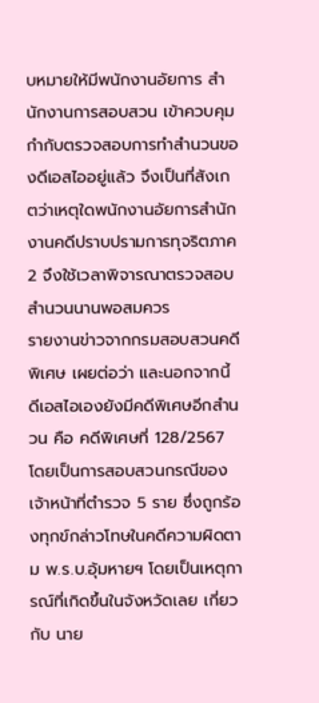บหมายให้มีพนักงานอัยการ สำนักงานการสอบสวน เข้าควบคุมกำกับตรวจสอบการทำสำนวนของดีเอสไออยู่แล้ว จึงเป็นที่สังเกตว่าเหตุใดพนักงานอัยการสำนักงานคดีปราบปรามการทุจริตภาค 2 จึงใช้เวลาพิจารณาตรวจสอบสำนวนนานพอสมควร
รายงานข่าวจากกรมสอบสวนคดีพิเศษ เผยต่อว่า และนอกจากนี้ ดีเอสไอเองยังมีคดีพิเศษอีกสำนวน คือ คดีพิเศษที่ 128/2567 โดยเป็นการสอบสวนกรณีของเจ้าหน้าที่ตำรวจ 5 ราย ซึ่งถูกร้องทุกข์กล่าวโทษในคดีความผิดตาม พ.ร.บ.อุ้มหายฯ โดยเป็นเหตุการณ์ที่เกิดขึ้นในจังหวัดเลย เกี่ยวกับ นาย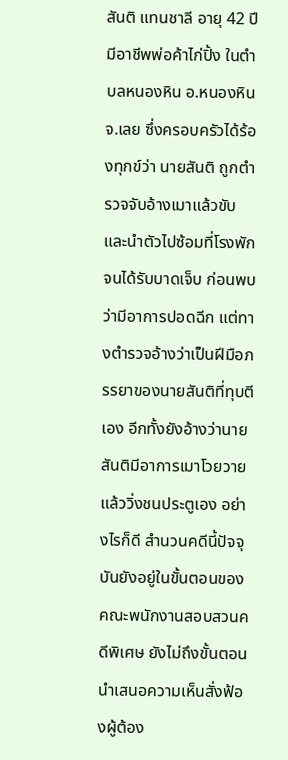สันติ แทนชาลี อายุ 42 ปี มีอาชีพพ่อค้าไก่ปิ้ง ในตำบลหนองหิน อ.หนองหิน จ.เลย ซึ่งครอบครัวได้ร้องทุกข์ว่า นายสันติ ถูกตำรวจจับอ้างเมาแล้วขับ และนำตัวไปซ้อมที่โรงพักจนได้รับบาดเจ็บ ก่อนพบว่ามีอาการปอดฉีก แต่ทางตำรวจอ้างว่าเป็นฝีมือภรรยาของนายสันติที่ทุบตีเอง อีกทั้งยังอ้างว่านายสันติมีอาการเมาโวยวายแล้ววิ่งชนประตูเอง อย่างไรก็ดี สำนวนคดีนี้ปัจจุบันยังอยู่ในขั้นตอนของคณะพนักงานสอบสวนคดีพิเศษ ยังไม่ถึงขั้นตอนนำเสนอความเห็นสั่งฟ้องผู้ต้อง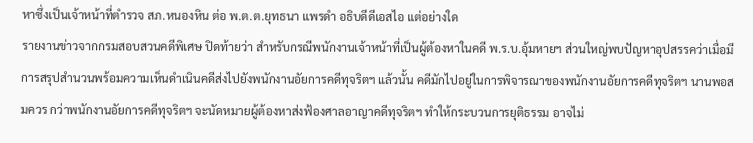หาซึ่งเป็นเจ้าหน้าที่ตำรวจ สภ.หนองหิน ต่อ พ.ต.ต.ยุทธนา แพรดำ อธิบดีดีเอสไอ แต่อย่างใด
รายงานข่าวจากกรมสอบสวนคดีพิเศษ ปิดท้ายว่า สำหรับกรณีพนักงานเจ้าหน้าที่เป็นผู้ต้องหาในคดี พ.ร.บ.อุ้มหายฯ ส่วนใหญ่พบปัญหาอุปสรรคว่าเมื่อมีการสรุปสำนวนพร้อมความเห็นดำเนินคดีส่งไปยังพนักงานอัยการคดีทุจริตฯ แล้วนั้น คดีมักไปอยู่ในการพิจารณาของพนักงานอัยการคดีทุจริตฯ นานพอสมควร กว่าพนักงานอัยการคดีทุจริตฯ จะนัดหมายผู้ต้องหาส่งฟ้องศาลอาญาคดีทุจริตฯ ทำให้กระบวนการยุติธรรม อาจไม่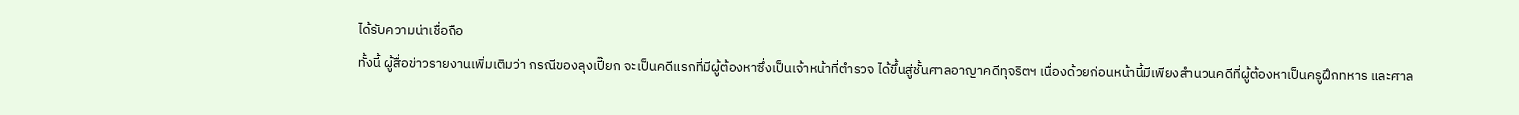ได้รับความน่าเชื่อถือ
ทั้งนี้ ผู้สื่อข่าวรายงานเพิ่มเติมว่า กรณีของลุงเปี๊ยก จะเป็นคดีแรกที่มีผู้ต้องหาซึ่งเป็นเจ้าหน้าที่ตำรวจ ได้ขึ้นสู่ชั้นศาลอาญาคดีทุจริตฯ เนื่องด้วยก่อนหน้านี้มีเพียงสำนวนคดีที่ผู้ต้องหาเป็นครูฝึกทหาร และศาล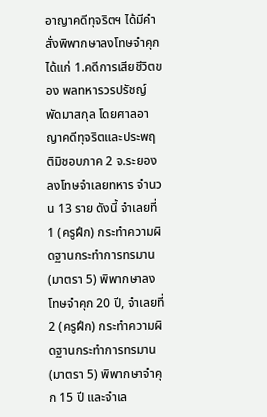อาญาคดีทุจริตฯ ได้มีคำสั่งพิพากษาลงโทษจำคุก ได้แก่ 1.คดีการเสียชีวิตของ พลทหารวรปรัชญ์ พัดมาสกุล โดยศาลอาญาคดีทุจริตและประพฤติมิชอบภาค 2 จ.ระยอง ลงโทษจำเลยทหาร จำนวน 13 ราย ดังนี้ จำเลยที่ 1 (ครูฝึก) กระทำความผิดฐานกระทำการทรมาน (มาตรา 5) พิพากษาลงโทษจำคุก 20 ปี, จำเลยที่ 2 (ครูฝึก) กระทำความผิดฐานกระทำการทรมาน (มาตรา 5) พิพากษาจำคุก 15 ปี และจำเล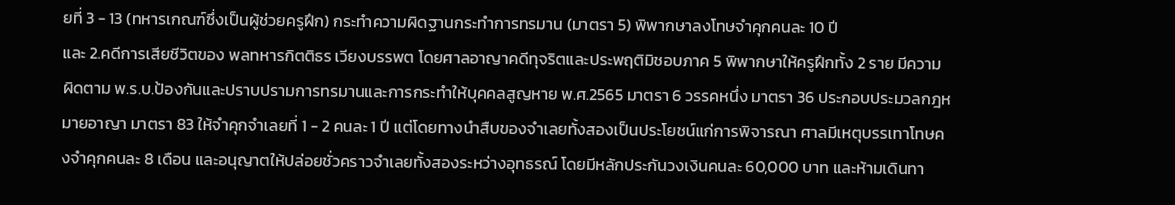ยที่ 3 - 13 (ทหารเกณฑ์ซึ่งเป็นผู้ช่วยครูฝึก) กระทำความผิดฐานกระทำการทรมาน (มาตรา 5) พิพากษาลงโทษจำคุกคนละ 10 ปี
และ 2.คดีการเสียชีวิตของ พลทหารกิตติธร เวียงบรรพต โดยศาลอาญาคดีทุจริตและประพฤติมิชอบภาค 5 พิพากษาให้ครูฝึกทั้ง 2 ราย มีความผิดตาม พ.ร.บ.ป้องกันและปราบปรามการทรมานและการกระทำให้บุคคลสูญหาย พ.ศ.2565 มาตรา 6 วรรคหนึ่ง มาตรา 36 ประกอบประมวลกฎหมายอาญา มาตรา 83 ให้จำคุกจำเลยที่ 1 - 2 คนละ 1 ปี แต่โดยทางนำสืบของจำเลยทั้งสองเป็นประโยชน์แก่การพิจารณา ศาลมีเหตุบรรเทาโทษคงจำคุกคนละ 8 เดือน และอนุญาตให้ปล่อยชั่วคราวจำเลยทั้งสองระหว่างอุทธรณ์ โดยมีหลักประกันวงเงินคนละ 60,000 บาท และห้ามเดินทา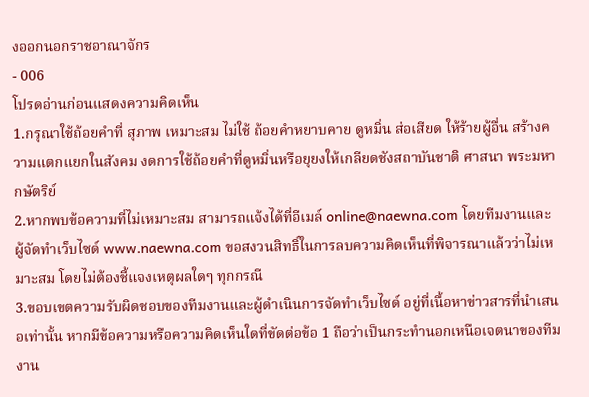งออกนอกราชอาณาจักร
- 006
โปรดอ่านก่อนแสดงความคิดเห็น
1.กรุณาใช้ถ้อยคำที่ สุภาพ เหมาะสม ไม่ใช้ ถ้อยคำหยาบคาย ดูหมิ่น ส่อเสียด ให้ร้ายผู้อื่น สร้างความแตกแยกในสังคม งดการใช้ถ้อยคำที่ดูหมิ่นหรือยุยงให้เกลียดชังสถาบันชาติ ศาสนา พระมหากษัตริย์
2.หากพบข้อความที่ไม่เหมาะสม สามารถแจ้งได้ที่อีเมล์ online@naewna.com โดยทีมงานและผู้จัดทำเว็บไซด์ www.naewna.com ขอสงวนสิทธิ์ในการลบความคิดเห็นที่พิจารณาแล้วว่าไม่เหมาะสม โดยไม่ต้องชี้แจงเหตุผลใดๆ ทุกกรณี
3.ขอบเขตความรับผิดชอบของทีมงานและผู้ดำเนินการจัดทำเว็บไซด์ อยู่ที่เนื้อหาข่าวสารที่นำเสนอเท่านั้น หากมีข้อความหรือความคิดเห็นใดที่ขัดต่อข้อ 1 ถือว่าเป็นกระทำนอกเหนือเจตนาของทีมงาน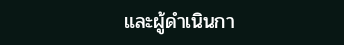และผู้ดำเนินกา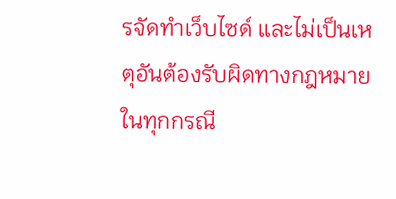รจัดทำเว็บไซด์ และไม่เป็นเหตุอันต้องรับผิดทางกฎหมายในทุกกรณี